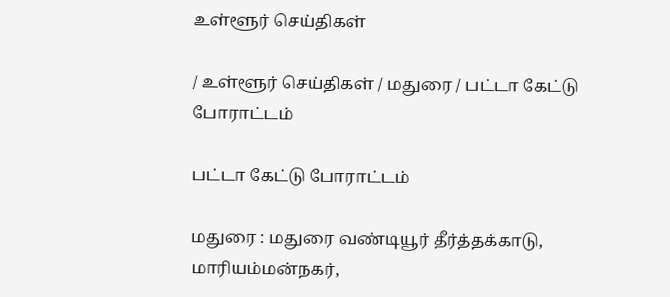உள்ளூர் செய்திகள்

/ உள்ளூர் செய்திகள் / மதுரை / பட்டா கேட்டு போராட்டம்

பட்டா கேட்டு போராட்டம்

மதுரை : மதுரை வண்டியூர் தீர்த்தக்காடு, மாரியம்மன்நகர்,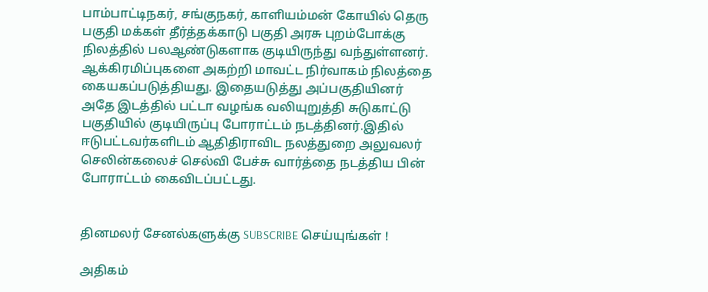பாம்பாட்டிநகர், சங்குநகர், காளியம்மன் கோயில் தெரு பகுதி மக்கள் தீர்த்தக்காடு பகுதி அரசு புறம்போக்கு நிலத்தில் பலஆண்டுகளாக குடியிருந்து வந்துள்ளனர். ஆக்கிரமிப்புகளை அகற்றி மாவட்ட நிர்வாகம் நிலத்தை கையகப்படுத்தியது. இதையடுத்து அப்பகுதியினர் அதே இடத்தில் பட்டா வழங்க வலியுறுத்தி சுடுகாட்டு பகுதியில் குடியிருப்பு போராட்டம் நடத்தினர்.இதில் ஈடுபட்டவர்களிடம் ஆதிதிராவிட நலத்துறை அலுவலர் செலின்கலைச் செல்வி பேச்சு வார்த்தை நடத்திய பின் போராட்டம் கைவிடப்பட்டது.


தினமலர் சேனல்களுக்கு SUBSCRIBE செய்யுங்கள் !

அதிகம்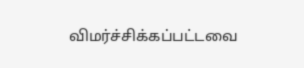விமர்ச்சிக்கப்பட்டவை